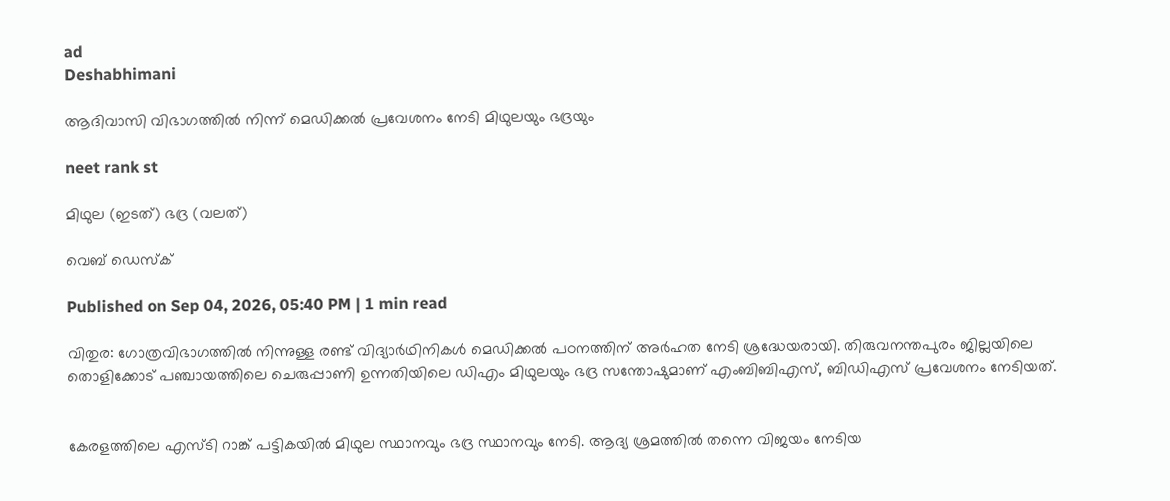ad
Deshabhimani

ആദിവാസി വിഭാഗത്തിൽ നിന്ന് മെഡിക്കൽ പ്രവേശനം നേടി മിഥുലയും ഭദ്രയും

neet rank st

മിഥുല (ഇടത്) ഭദ്ര (വലത്)

വെബ് ഡെസ്ക്

Published on Sep 04, 2026, 05:40 PM | 1 min read

വിതുര: ഗോത്രവിഭാഗത്തിൽ നിന്നുള്ള രണ്ട് വിദ്യാർഥിനികൾ മെഡിക്കൽ പഠനത്തിന് അർഹത നേടി ശ്രദ്ധേയരായി. തിരുവനന്തപുരം ജില്ലയിലെ തൊളിക്കോട് പഞ്ചായത്തിലെ ചെരുപ്പാണി ഉന്നതിയിലെ ഡിഎം മിഥുലയും ഭദ്ര സന്തോഷുമാണ് എംബിബിഎസ്, ബിഡിഎസ് പ്രവേശനം നേടിയത്.


കേരളത്തിലെ എസ്ടി റാങ്ക് പട്ടികയിൽ മിഥുല സ്ഥാനവും ഭദ്ര സ്ഥാനവും നേടി. ആദ്യ ശ്രമത്തിൽ തന്നെ വിജയം നേടിയ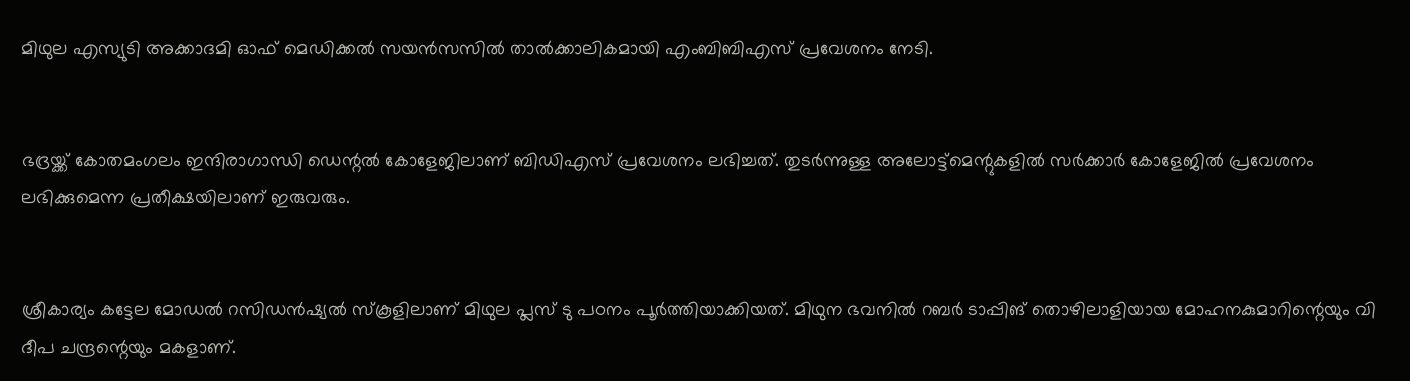മിഥുല എസ്യുടി അക്കാദമി ഓഫ് മെഡിക്കൽ സയൻസസിൽ താൽക്കാലികമായി എംബിബിഎസ് പ്രവേശനം നേടി.


ഭദ്രയ്ക്ക് കോതമംഗലം ഇന്ദിരാഗാന്ധി ഡെന്റൽ കോളേജിലാണ് ബിഡിഎസ് പ്രവേശനം ലഭിച്ചത്. തുടർന്നുള്ള അലോട്ട്മെന്റുകളിൽ സർക്കാർ കോളേജിൽ പ്രവേശനം ലഭിക്കുമെന്ന പ്രതീക്ഷയിലാണ് ഇരുവരും.


ശ്രീകാര്യം കട്ടേല മോഡൽ റസിഡൻഷ്യൽ സ്കൂളിലാണ് മിഥുല പ്ലസ് ടു പഠനം പൂർത്തിയാക്കിയത്. മിഥുന ഭവനിൽ റബർ ടാപ്പിങ് തൊഴിലാളിയായ മോഹനകുമാറിന്റെയും വി ദീപ ചന്ദ്രന്റെയും മകളാണ്.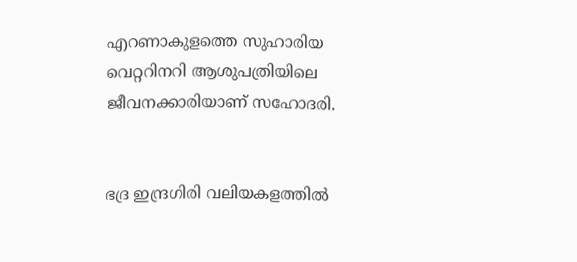എറണാകുളത്തെ സുഹാരിയ വെറ്ററിനറി ആശുപത്രിയിലെ ജീവനക്കാരിയാണ് സഹോദരി.


ഭദ്ര ഇന്ദ്രഗിരി വലിയകളത്തിൽ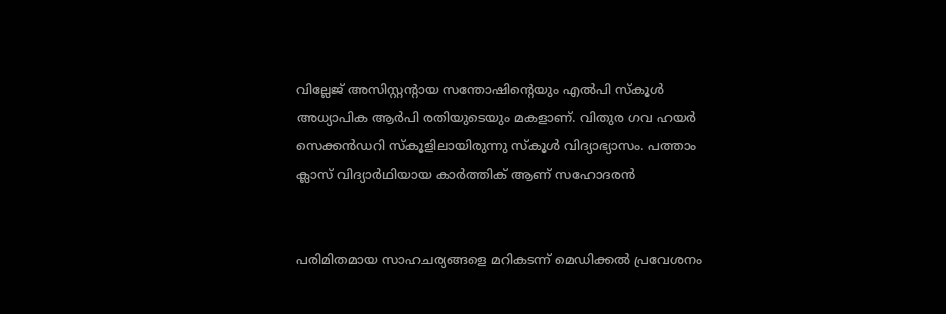വില്ലേജ് അസിസ്റ്റന്റായ സന്തോഷിന്റെയും എൽപി സ്കൂൾ അധ്യാപിക ആർപി രതിയുടെയും മകളാണ്. വിതുര ഗവ ഹയർ സെക്കൻഡറി സ്കൂളിലായിരുന്നു സ്കൂൾ വിദ്യാഭ്യാസം. പത്താം ക്ലാസ് വിദ്യാർഥിയായ കാർത്തിക് ആണ് സഹോദരൻ


പരിമിതമായ സാഹചര്യങ്ങളെ മറികടന്ന് മെഡിക്കൽ പ്രവേശനം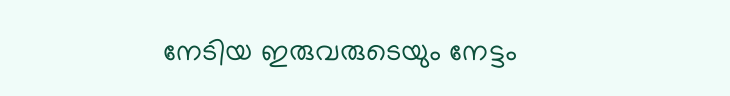നേടിയ ഇരുവരുടെയും നേട്ടം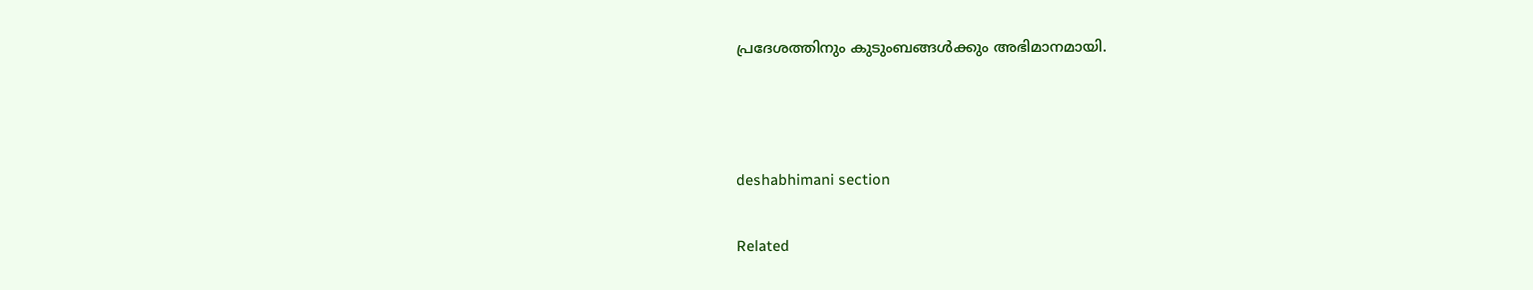പ്രദേശത്തിനും കുടുംബങ്ങൾക്കും അഭിമാനമായി.



deshabhimani section

Related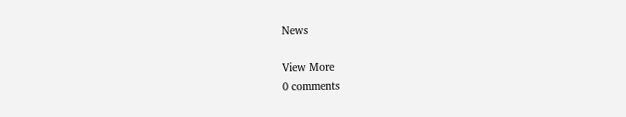News

View More
0 comments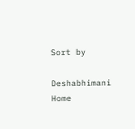Sort by

Deshabhimani
Home